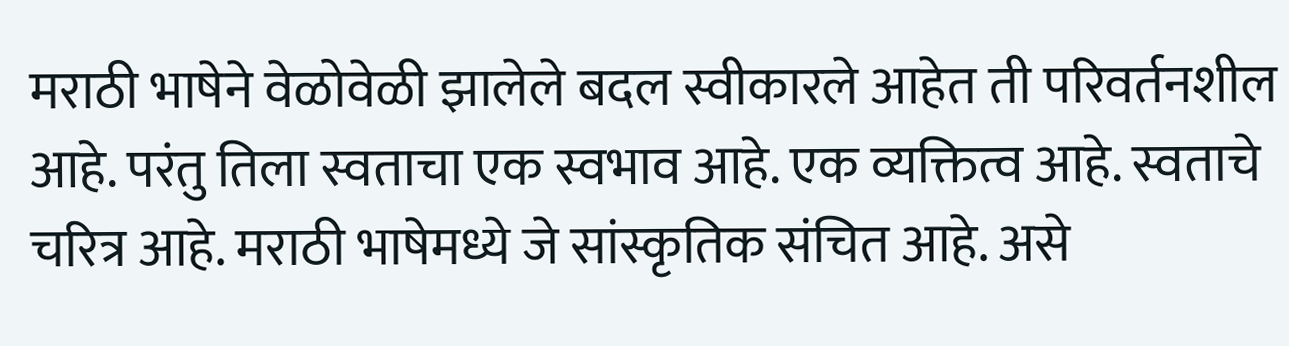मराठी भाषेने वेळोवेळी झालेले बदल स्वीकारले आहेत ती परिवर्तनशील आहे. परंतु तिला स्वताचा एक स्वभाव आहे. एक व्यक्तित्व आहे. स्वताचे चरित्र आहे. मराठी भाषेमध्ये जे सांस्कृतिक संचित आहे. असे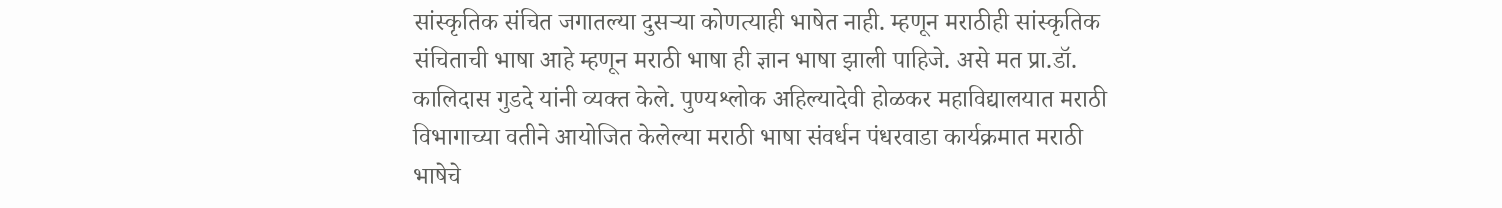सांस्कृतिक संचित जगातल्या दुसऱ्या कोणत्याही भाषेत नाही. म्हणून मराठीही सांस्कृतिक संचिताची भाषा आहे म्हणून मराठी भाषा ही ज्ञान भाषा झाली पाहिजे. असे मत प्रा.डॉ. कालिदास गुडदे यांनी व्यक्त केले. पुण्यश्लोक अहिल्यादेवी होळकर महाविद्यालयात मराठी विभागाच्या वतीने आयोजित केलेल्या मराठी भाषा संवर्धन पंधरवाडा कार्यक्रमात मराठी भाषेचे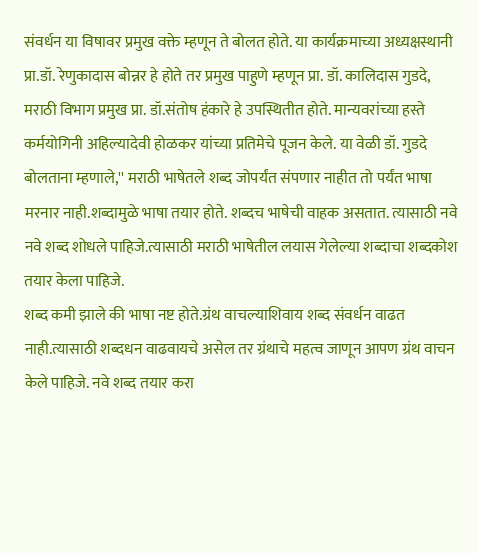संवर्धन या विषावर प्रमुख वक्ते म्हणून ते बोलत होते. या कार्यक्रमाच्या अध्यक्षस्थानी प्रा.डॉ. रेणुकादास बोन्नर हे होते तर प्रमुख पाहुणे म्हणून प्रा. डॉ. कालिदास गुडदे, मराठी विभाग प्रमुख प्रा. डॉ.संतोष हंकारे हे उपस्थितीत होते. मान्यवरांच्या हस्ते कर्मयोगिनी अहिल्यादेवी होळकर यांच्या प्रतिमेचे पूजन केले. या वेळी डॉ. गुडदे बोलताना म्हणाले,'' मराठी भाषेतले शब्द जोपर्यंत संपणार नाहीत तो पर्यंत भाषा मरनार नाही.शब्दामुळे भाषा तयार होते. शब्दच भाषेची वाहक असतात. त्यासाठी नवे नवे शब्द शोधले पाहिजे.त्यासाठी मराठी भाषेतील लयास गेलेल्या शब्दाचा शब्दकोश तयार केला पाहिजे.
शब्द कमी झाले की भाषा नष्ट होते.ग्रंथ वाचल्याशिवाय शब्द संवर्धन वाढत नाही.त्यासाठी शब्दधन वाढवायचे असेल तर ग्रंथाचे महत्व जाणून आपण ग्रंथ वाचन केले पाहिजे. नवे शब्द तयार करा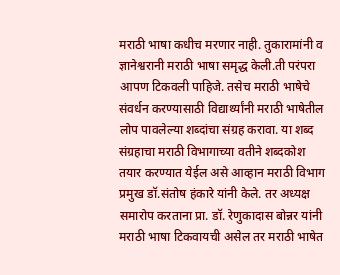मराठी भाषा कधीच मरणार नाही. तुकारामांनी व ज्ञानेश्वरानी मराठी भाषा समृद्ध केली.ती परंपरा आपण टिकवली पाहिजे. तसेच मराठी भाषेचे संवर्धन करण्यासाठी विद्यार्थ्यांनी मराठी भाषेतील लोप पावलेल्या शब्दांचा संग्रह करावा. या शब्द संग्रहाचा मराठी विभागाच्या वतीने शब्दकोश तयार करण्यात येईल असे आव्हान मराठी विभाग प्रमुख डॉ.संतोष हंकारे यांनी केले. तर अध्यक्ष समारोप करताना प्रा. डॉ. रेणुकादास बोन्नर यांनी मराठी भाषा टिकवायची असेल तर मराठी भाषेत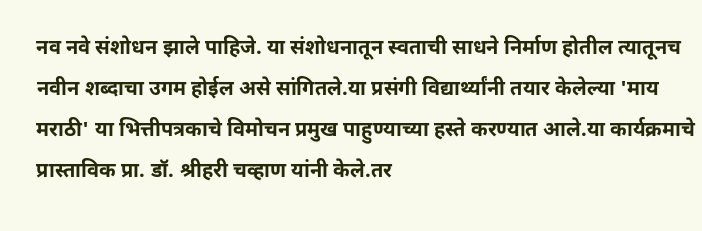नव नवे संशोधन झाले पाहिजे. या संशोधनातून स्वताची साधने निर्माण होतील त्यातूनच नवीन शब्दाचा उगम होईल असे सांगितले.या प्रसंगी विद्यार्थ्यांनी तयार केलेल्या 'माय मराठी' या भित्तीपत्रकाचे विमोचन प्रमुख पाहुण्याच्या हस्ते करण्यात आले.या कार्यक्रमाचे प्रास्ताविक प्रा. डॉ. श्रीहरी चव्हाण यांनी केले.तर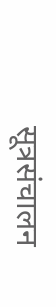सूत्रसंचालन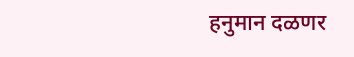हनुमान दळणर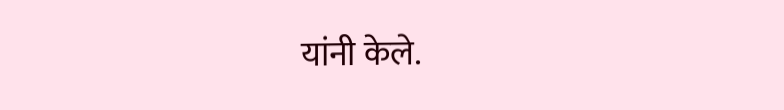यांनी केले.